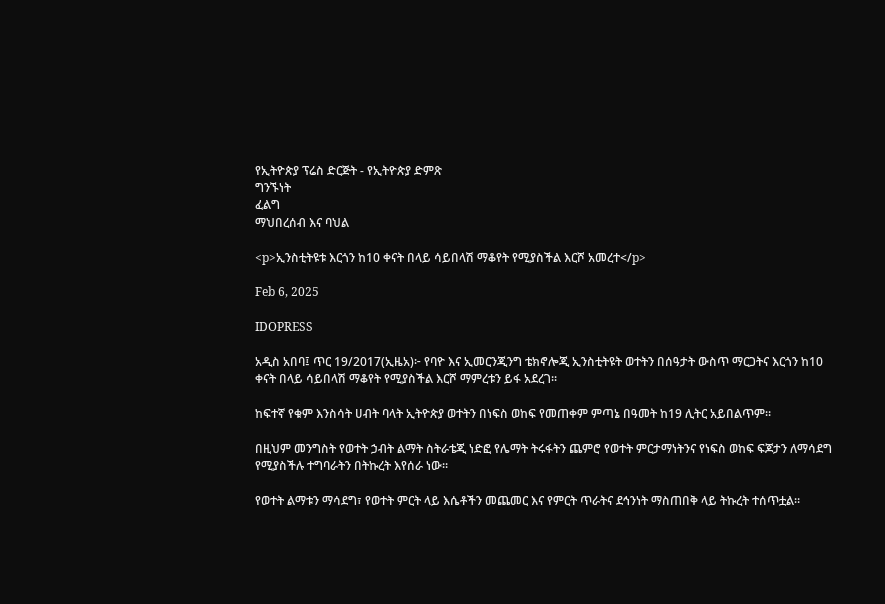የኢትዮጵያ ፕሬስ ድርጅት - የኢትዮጵያ ድምጽ
ግንኙነት
ፈልግ
ማህበረሰብ እና ባህል

<p>ኢንስቲትዩቱ እርጎን ከ10 ቀናት በላይ ሳይበላሽ ማቆየት የሚያስችል እርሾ አመረተ</p>

Feb 6, 2025

IDOPRESS

አዲስ አበባ፤ ጥር 19/2017(ኢዜአ)፦ የባዮ እና ኢመርንጂንግ ቴክኖሎጂ ኢንስቲትዩት ወተትን በሰዓታት ውስጥ ማርጋትና እርጎን ከ10 ቀናት በላይ ሳይበላሽ ማቆየት የሚያስችል እርሾ ማምረቱን ይፋ አደረገ፡፡

ከፍተኛ የቁም እንስሳት ሀብት ባላት ኢትዮጵያ ወተትን በነፍስ ወከፍ የመጠቀም ምጣኔ በዓመት ከ19 ሊትር አይበልጥም።

በዚህም መንግስት የወተት ኃብት ልማት ስትራቴጂ ነድፎ የሌማት ትሩፋትን ጨምሮ የወተት ምርታማነትንና የነፍስ ወከፍ ፍጆታን ለማሳደግ የሚያስችሉ ተግባራትን በትኩረት እየሰራ ነው።

የወተት ልማቱን ማሳደግ፣ የወተት ምርት ላይ እሴቶችን መጨመር እና የምርት ጥራትና ደኅንነት ማስጠበቅ ላይ ትኩረት ተሰጥቷል።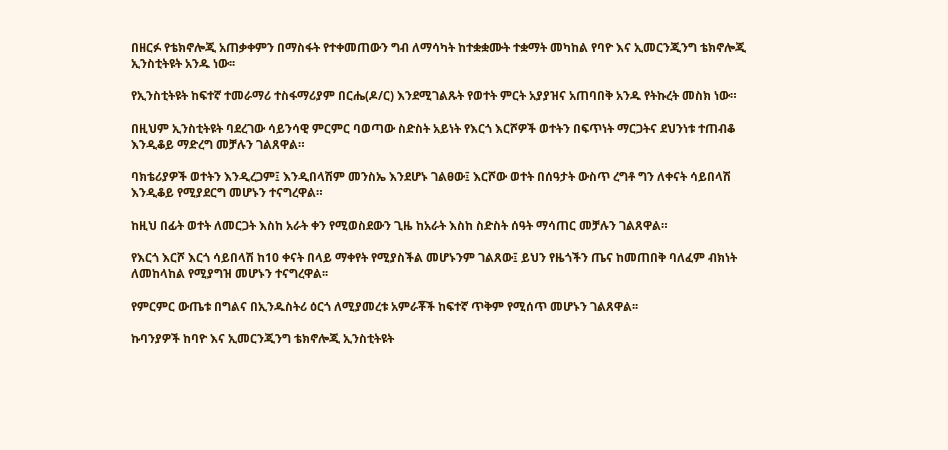በዘርፉ የቴክኖሎጂ አጠቃቀምን በማስፋት የተቀመጠውን ግብ ለማሳካት ከተቋቋሙት ተቋማት መካከል የባዮ እና ኢመርንጂንግ ቴክኖሎጂ ኢንስቲትዩት አንዱ ነው፡፡

የኢንስቲትዩት ከፍተኛ ተመራማሪ ተስፋማሪያም በርሔ(ዶ/ር) እንደሚገልጹት የወተት ምርት አያያዝና አጠባበቅ አንዱ የትኩረት መስክ ነው።

በዚህም ኢንስቲትዩት ባደረገው ሳይንሳዊ ምርምር ባወጣው ስድስት አይነት የእርጎ እርሾዎች ወተትን በፍጥነት ማርጋትና ደህንነቱ ተጠብቆ እንዲቆይ ማድረግ መቻሉን ገልጸዋል።

ባክቴሪያዎች ወተትን እንዲረጋም፤ እንዲበላሽም መንስኤ እንደሆኑ ገልፀው፤ እርሾው ወተት በሰዓታት ውስጥ ረግቶ ግን ለቀናት ሳይበላሽ እንዲቆይ የሚያደርግ መሆኑን ተናግረዋል።

ከዚህ በፊት ወተት ለመርጋት እስከ አራት ቀን የሚወስደውን ጊዜ ከአራት እስከ ስድስት ሰዓት ማሳጠር መቻሉን ገልጸዋል።

የእርጎ እርሾ እርጎ ሳይበላሽ ከ10 ቀናት በላይ ማቀየት የሚያስችል መሆኑንም ገልጸው፤ ይህን የዜጎችን ጤና ከመጠበቅ ባለፈም ብክነት ለመከላከል የሚያግዝ መሆኑን ተናግረዋል፡፡

የምርምር ውጤቱ በግልና በኢንዱስትሪ ዕርጎ ለሚያመረቱ አምራቾች ከፍተኛ ጥቅም የሚሰጥ መሆኑን ገልጸዋል፡፡

ኩባንያዎች ከባዮ እና ኢመርንጂንግ ቴክኖሎጂ ኢንስቲትዩት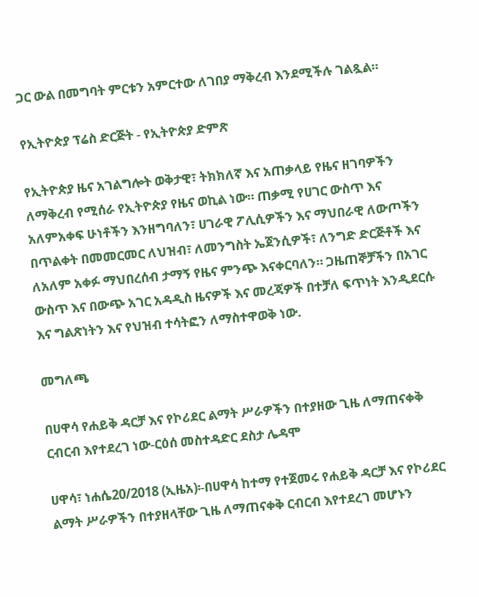ጋር ውል በመግባት ምርቱን አምርተው ለገበያ ማቅረብ እንደሚችሉ ገልጿል።

የኢትዮጵያ ፕሬስ ድርጅት - የኢትዮጵያ ድምጽ

የኢትዮጵያ ዜና አገልግሎት ወቅታዊ፣ ትክክለኛ እና አጠቃላይ የዜና ዘገባዎችን ለማቅረብ የሚሰራ የኢትዮጵያ የዜና ወኪል ነው። ጠቃሚ የሀገር ውስጥ እና አለምአቀፍ ሁነቶችን እንዘግባለን፣ ሀገራዊ ፖሊሲዎችን እና ማህበራዊ ለውጦችን በጥልቀት በመመርመር ለህዝብ፣ ለመንግስት ኤጀንሲዎች፣ ለንግድ ድርጅቶች እና ለአለም አቀፉ ማህበረሰብ ታማኝ የዜና ምንጭ እናቀርባለን። ጋዜጠኞቻችን በአገር ውስጥ እና በውጭ አገር አዳዲስ ዜናዎች እና መረጃዎች በተቻለ ፍጥነት እንዲደርሱ እና ግልጽነትን እና የህዝብ ተሳትፎን ለማስተዋወቅ ነው.

መግለጫ

በሀዋሳ የሐይቅ ዳርቻ እና የኮሪደር ልማት ሥራዎችን በተያዘው ጊዜ ለማጠናቀቅ ርብርብ እየተደረገ ነው-ርዕሰ መስተዳድር ደስታ ሌዳሞ

ሀዋሳ፣ ነሐሴ20/2018 (ኢዜአ)፡-በሀዋሳ ከተማ የተጀመሩ የሐይቅ ዳርቻ እና የኮሪደር ልማት ሥራዎችን በተያዘላቸው ጊዜ ለማጠናቀቅ ርብርብ እየተደረገ መሆኑን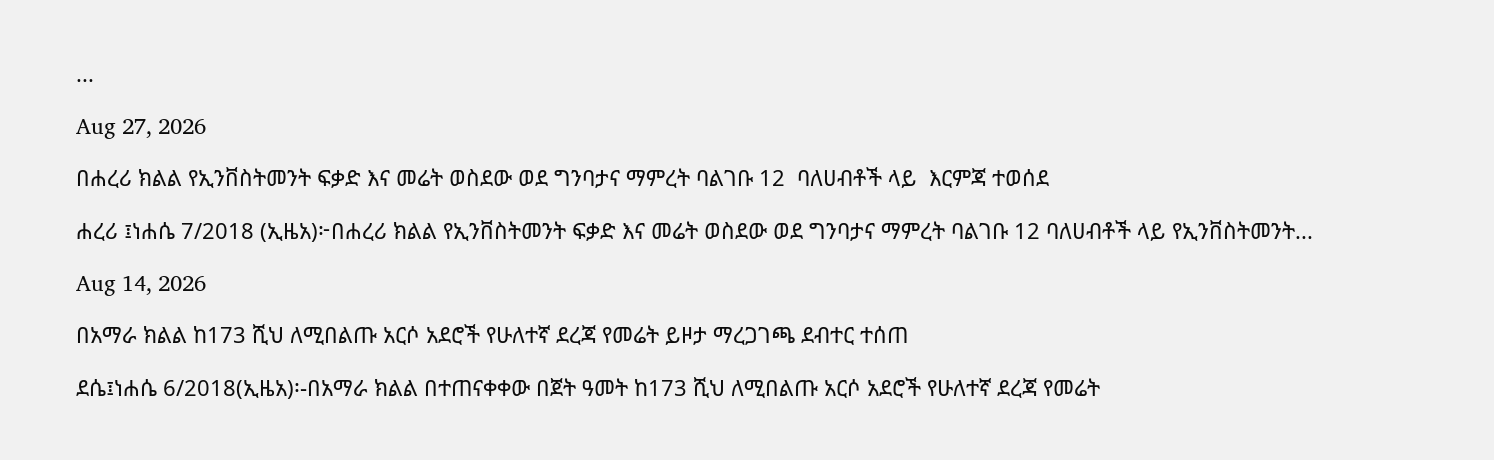...

Aug 27, 2026

በሐረሪ ክልል የኢንቨስትመንት ፍቃድ እና መሬት ወስደው ወደ ግንባታና ማምረት ባልገቡ 12  ባለሀብቶች ላይ  እርምጃ ተወሰደ

ሐረሪ ፤ነሐሴ 7/2018 (ኢዜአ)፦በሐረሪ ክልል የኢንቨስትመንት ፍቃድ እና መሬት ወስደው ወደ ግንባታና ማምረት ባልገቡ 12 ባለሀብቶች ላይ የኢንቨስትመንት...

Aug 14, 2026

በአማራ ክልል ከ173 ሺህ ለሚበልጡ አርሶ አደሮች የሁለተኛ ደረጃ የመሬት ይዞታ ማረጋገጫ ደብተር ተሰጠ

ደሴ፤ነሐሴ 6/2018(ኢዜአ)፡-በአማራ ክልል በተጠናቀቀው በጀት ዓመት ከ173 ሺህ ለሚበልጡ አርሶ አደሮች የሁለተኛ ደረጃ የመሬት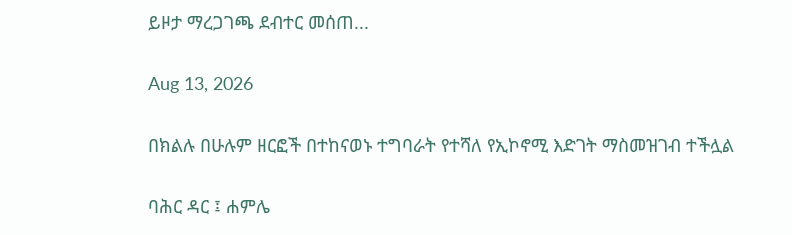ይዞታ ማረጋገጫ ደብተር መሰጠ...

Aug 13, 2026

በክልሉ በሁሉም ዘርፎች በተከናወኑ ተግባራት የተሻለ የኢኮኖሚ እድገት ማስመዝገብ ተችሏል

ባሕር ዳር ፤ ሐምሌ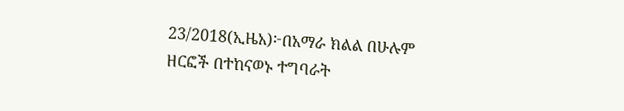23/2018(ኢዜአ)፦በአማራ ክልል በሁሉም ዘርፎች በተከናወኑ ተግባራት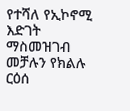የተሻለ የኢኮኖሚ እድገት ማስመዝገብ መቻሉን የክልሉ ርዕሰ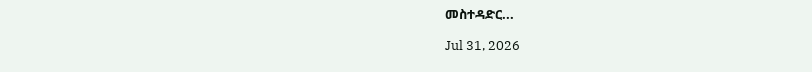መስተዳድር...

Jul 31, 2026